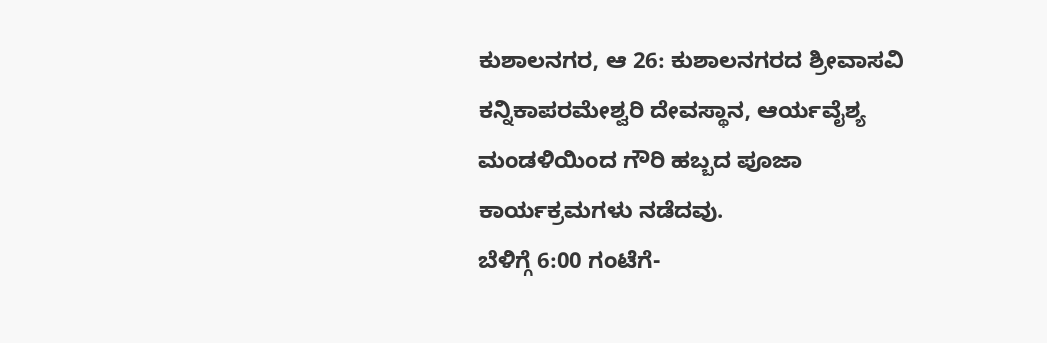ಕುಶಾಲನಗರ, ಆ 26: ಕುಶಾಲನಗರದ ಶ್ರೀವಾಸವಿ ಕನ್ನಿಕಾಪರಮೇಶ್ವರಿ ದೇವಸ್ಥಾನ, ಆರ್ಯವೈಶ್ಯ ಮಂಡಳಿಯಿಂದ ಗೌರಿ ಹಬ್ಬದ ಪೂಜಾ ಕಾರ್ಯಕ್ರಮಗಳು ನಡೆದವು.
ಬೆಳಿಗ್ಗೆ 6:00 ಗಂಟೆಗೆ-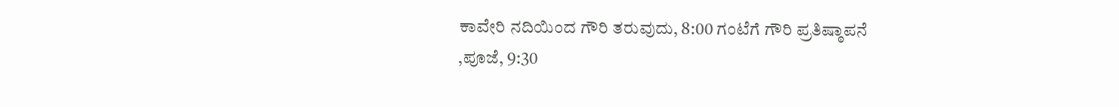ಕಾವೇರಿ ನದಿಯಿಂದ ಗೌರಿ ತರುವುದು, 8:00 ಗಂಟೆಗೆ ಗೌರಿ ಪ್ರತಿಷ್ಠಾಪನೆ ,ಪೂಜೆ, 9:30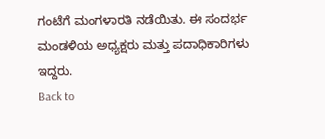ಗಂಟೆಗೆ ಮಂಗಳಾರತಿ ನಡೆಯಿತು. ಈ ಸಂದರ್ಭ ಮಂಡಳಿಯ ಅಧ್ಯಕ್ಷರು ಮತ್ತು ಪದಾಧಿಕಾರಿಗಳು ಇದ್ದರು.
Back to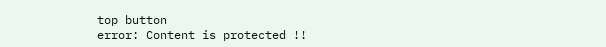top button
error: Content is protected !!